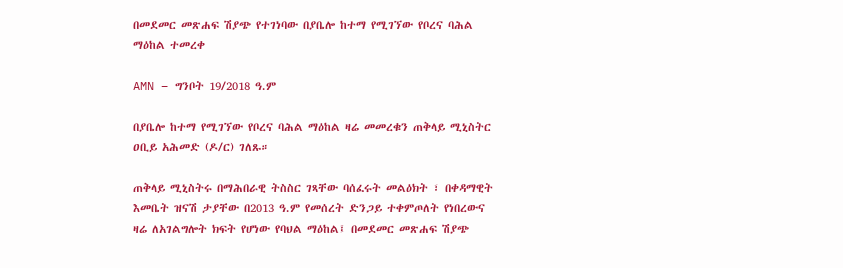በመደመር መጽሐፍ ሽያጭ የተገነባው በያቤሎ ከተማ የሚገኘው የቦረና ባሕል ማዕከል ተመረቀ

AMN – ግንቦት 19/2018 ዓ.ም

በያቤሎ ከተማ የሚገኘው የቦረና ባሕል ማዕከል ዛሬ መመረቁን ጠቅላይ ሚኒስትር ዐቢይ አሕመድ (ዶ/ር) ገለጹ።

ጠቅላይ ሚኒስትሩ በማሕበራዊ ትስስር ገጻቸው ባሰፈሩት መልዕክት ፣ በቀዳማዊት እመቤት ዝናሽ ታያቸው በ2013 ዓ.ም የመሰረት ድንጋይ ተቀምጦለት የነበረውና ዛሬ ለአገልግሎት ክፍት የሆነው የባህል ማዕከል፤ በመደመር መጽሐፍ ሽያጭ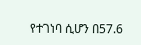የተገነባ ሲሆን በ57.6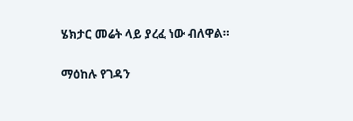ሄክታር መሬት ላይ ያረፈ ነው ብለዋል።

ማዕከሉ የገዳን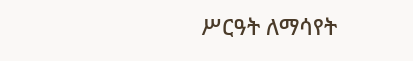ሥርዓት ለማሳየት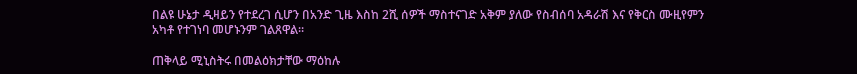በልዩ ሁኔታ ዲዛይን የተደረገ ሲሆን በአንድ ጊዜ እስከ 2ሺ ሰዎች ማስተናገድ አቅም ያለው የስብሰባ አዳራሽ እና የቅርስ ሙዚየምን አካቶ የተገነባ መሆኑንም ገልጸዋል።

ጠቅላይ ሚኒስትሩ በመልዕክታቸው ማዕከሉ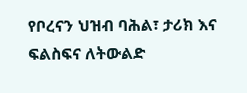የቦረናን ህዝብ ባሕል፣ ታሪክ እና ፍልስፍና ለትውልድ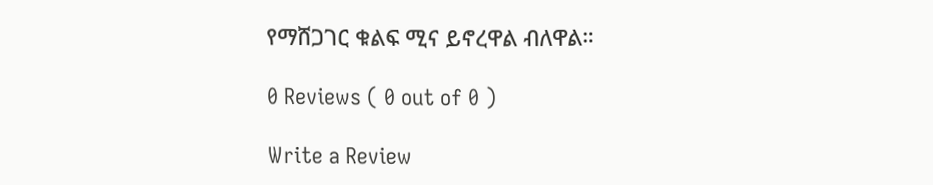የማሸጋገር ቁልፍ ሚና ይኖረዋል ብለዋል።

0 Reviews ( 0 out of 0 )

Write a Review